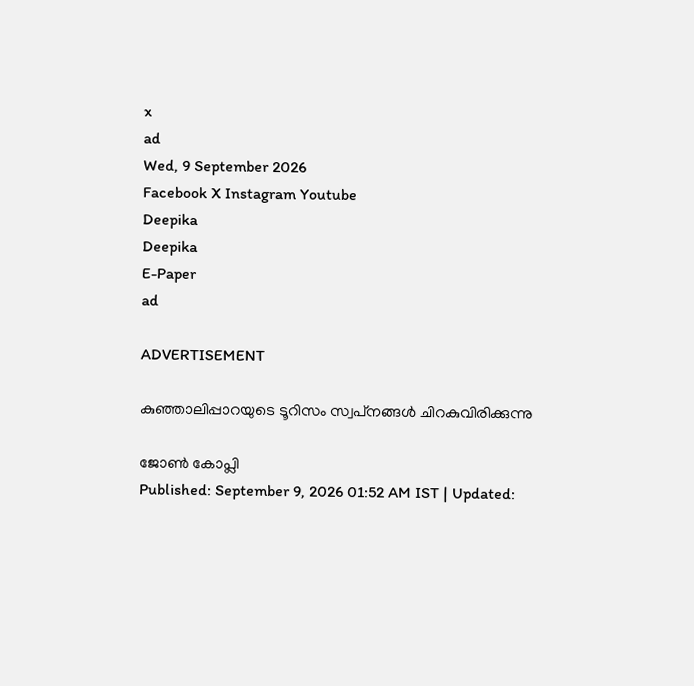x
ad
Wed, 9 September 2026
Facebook X Instagram Youtube
Deepika
Deepika
E-Paper
ad

ADVERTISEMENT

കുഞ്ഞാലിപ്പാറയുടെ ടൂറിസം സ്വപ്‌നങ്ങള്‍ ചിറകുവിരിക്കുന്നു

ജോണ്‍ കോപ്ലി
Published: September 9, 2026 01:52 AM IST | Updated: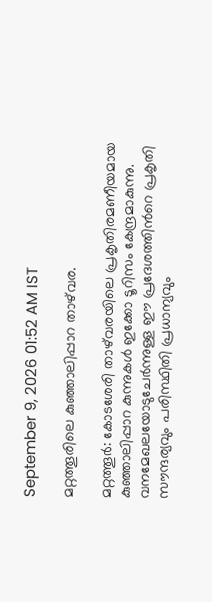September 9, 2026 01:52 AM IST

മറ്റത്തൂരിലെ കുഞ്ഞാലിപ്പാറ താഴ്‌വര.

മറ്റത്തൂര്‍: കോടശേരി താഴ്‌വരയിലെ പ്രകൃതിരമണീയമായ കുഞ്ഞാലിപ്പാറ കുന്നുകള്‍ ഇക്കോ ടൂറിസം കേന്ദ്രമാകുന്നു. വനമേഖലയോടുചേര്‍ന്നുള്ള ഈ പ്രദേശത്തിന്‍റെ പ്രകൃതി സൗന്ദര്യവും പരിസ്ഥിതി പ്രധാന്യവും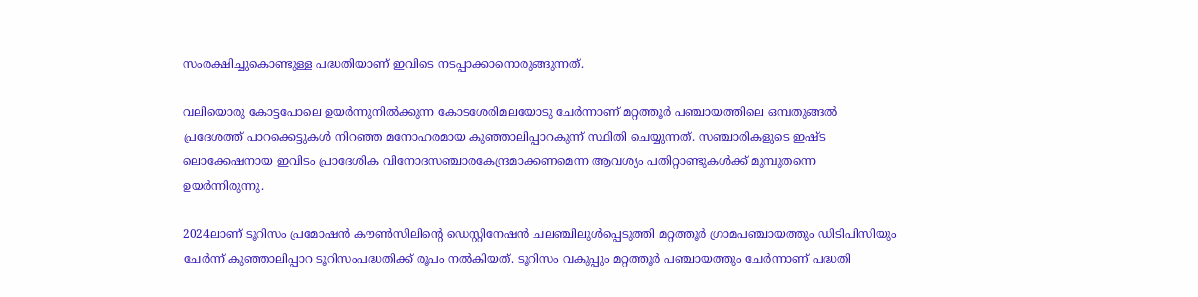സംരക്ഷിച്ചുകൊണ്ടുള്ള പദ്ധതിയാണ് ഇവിടെ നടപ്പാക്കാനൊരുങ്ങുന്നത്.

വലിയൊരു കോട്ടപോലെ ഉയര്‍ന്നുനില്‍ക്കുന്ന കോടശേരിമലയോടു ചേര്‍ന്നാണ് മറ്റത്തൂര്‍ പഞ്ചായത്തിലെ ഒമ്പതുങ്ങല്‍ പ്രദേശത്ത് പാറക്കെട്ടുകള്‍ നിറഞ്ഞ മനോഹരമായ കുഞ്ഞാലിപ്പാറകുന്ന് സ്ഥിതി ചെയ്യുന്നത്. സഞ്ചാരികളുടെ ഇഷ്ട ലൊക്കേഷനായ ഇവിടം പ്രാദേശിക വിനോദസഞ്ചാരകേന്ദ്രമാക്കണമെന്ന ആവശ്യം പതിറ്റാണ്ടുകള്‍ക്ക് മുമ്പുതന്നെ ഉയര്‍ന്നിരുന്നു.

2024ലാണ് ടൂറിസം പ്രമോഷന്‍ കൗണ്‍സിലിന്‍റെ ഡെസ്റ്റിനേഷന്‍ ചലഞ്ചിലുള്‍പ്പെടുത്തി മറ്റത്തൂര്‍ ഗ്രാമപഞ്ചായത്തും ഡിടിപിസിയും ചേര്‍ന്ന് കുഞ്ഞാലിപ്പാറ ടൂറിസംപദ്ധതിക്ക് രൂപം നല്‍കിയത്. ടൂറിസം വകുപ്പും മറ്റത്തൂര്‍ പഞ്ചായത്തും ചേര്‍ന്നാണ് പദ്ധതി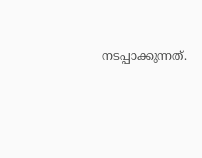നടപ്പാക്കുന്നത്.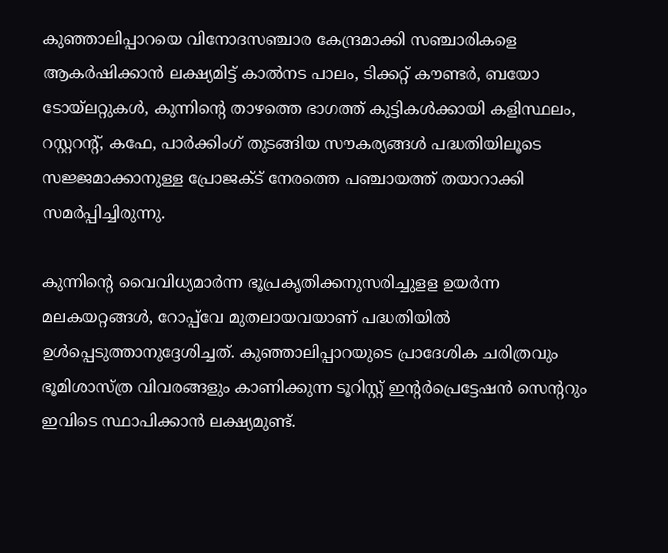കുഞ്ഞാലിപ്പാറയെ വിനോദസഞ്ചാര കേന്ദ്രമാക്കി സഞ്ചാരികളെ ആകര്‍ഷിക്കാന്‍ ലക്ഷ്യമിട്ട് കാല്‍നട പാലം, ടിക്കറ്റ് കൗണ്ടര്‍, ബയോ ടോയ്‌ലറ്റുകള്‍, കുന്നിന്‍റെ താഴത്തെ ഭാഗത്ത് കുട്ടികള്‍ക്കായി കളിസ്ഥലം, റസ്റ്ററന്‍റ്, കഫേ, പാര്‍ക്കിംഗ് തുടങ്ങിയ സൗകര്യങ്ങള്‍ പദ്ധതിയിലൂടെ സജ്ജമാക്കാനുള്ള പ്രോജക്ട് നേരത്തെ പഞ്ചായത്ത് തയാറാക്കി സമര്‍പ്പിച്ചിരുന്നു.

കുന്നിന്‍റെ വൈവിധ്യമാര്‍ന്ന ഭൂപ്രകൃതിക്കനുസരിച്ചുളള ഉയര്‍ന്ന മലകയറ്റങ്ങള്‍, റോപ്പ്‌വേ മുതലായവയാണ് പദ്ധതിയില്‍ ഉള്‍പ്പെടുത്താനുദ്ദേശിച്ചത്. കുഞ്ഞാലിപ്പാറയുടെ പ്രാദേശിക ചരിത്രവും ഭൂമിശാസ്ത്ര വിവരങ്ങളും കാണിക്കുന്ന ടൂറിസ്റ്റ് ഇന്‍റര്‍പ്രെട്ടേഷന്‍ സെന്‍ററും ഇവിടെ സ്ഥാപിക്കാന്‍ ലക്ഷ്യമുണ്ട്.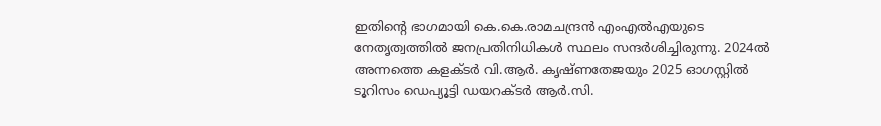ഇതിന്‍റെ ഭാഗമായി കെ.കെ.രാമചന്ദ്രന്‍ എംഎല്‍എയുടെ നേതൃത്വത്തില്‍ ജനപ്രതിനിധികള്‍ സ്ഥലം സന്ദര്‍ശിച്ചിരുന്നു. 2024ല്‍ അന്നത്തെ കളക്ടര്‍ വി.ആര്‍. കൃഷ്ണതേജയും 2025 ഓഗസ്റ്റില്‍ ടൂറിസം ഡെപ്യൂട്ടി ഡയറക്ടര്‍ ആര്‍.സി.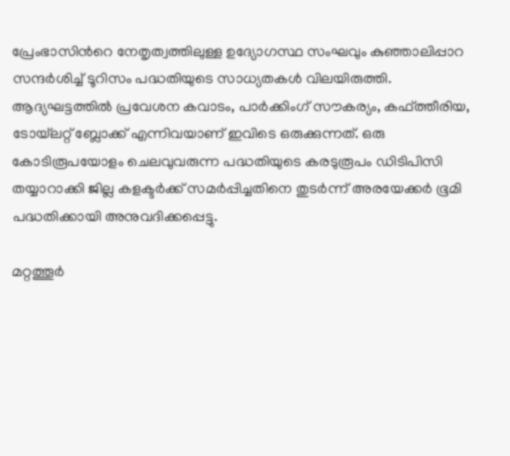പ്രേംഭാസിന്‍റെ നേതൃത്വത്തിലുള്ള ഉദ്യോഗസ്ഥ സംഘവും കുഞ്ഞാലിപ്പാറ സന്ദര്‍ശിച്ച് ടൂറിസം പദ്ധതിയുടെ സാധ്യതകള്‍ വിലയിരുത്തി. ആദ്യഘട്ടത്തില്‍ പ്രവേശന കവാടം, പാര്‍ക്കിംഗ് സൗകര്യം, കഫ്ത്തീരിയ, ടോയ്‌ലറ്റ് ബ്ലോക്ക് എന്നിവയാണ് ഇവിടെ ഒരുക്കുന്നത്. ഒരു കോടിരൂപയോളം ചെലവുവരുന്ന പദ്ധതിയുടെ കരടുരൂപം ഡിടിപിസി തയ്യാറാക്കി ജില്ല കളക്ടര്‍ക്ക് സമര്‍പ്പിച്ചതിനെ തുടര്‍ന്ന് അരയേക്കര്‍ ഭൂമി പദ്ധതിക്കായി അനുവദിക്കപ്പെട്ടു.

മറ്റത്തൂര്‍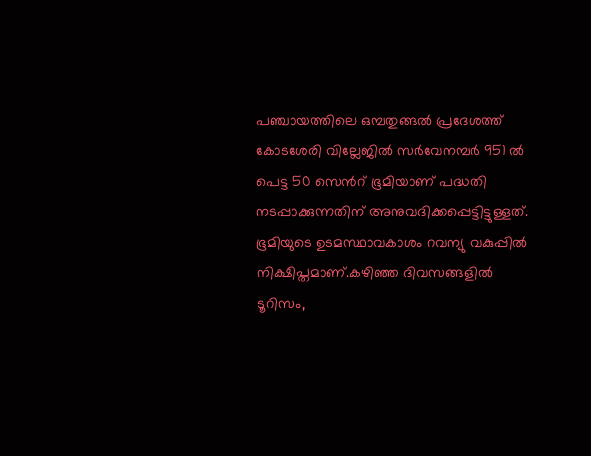പഞ്ചായത്തിലെ ഒമ്പതുങ്ങല്‍ പ്രദേശത്ത് കോടശേരി വില്ലേജില്‍ സര്‍വേനമ്പര്‍ 951 ല്‍ പെട്ട 50 സെന്‍റ് ഭൂമിയാണ് പദ്ധതി നടപ്പാക്കുന്നതിന് അനുവദിക്കപ്പെട്ടിട്ടുള്ളത്. ഭൂമിയുടെ ഉടമസ്ഥാവകാശം റവന്യു വകുപ്പില്‍ നിക്ഷിപ്തമാണ്.കഴിഞ്ഞ ദിവസങ്ങളില്‍ ടൂറിസം,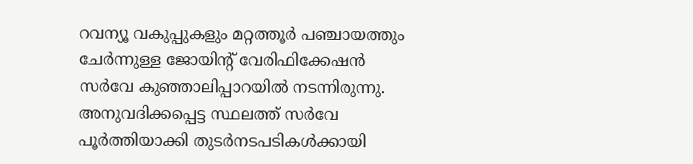റവന്യൂ വകുപ്പുകളും മറ്റത്തൂര്‍ പഞ്ചായത്തും ചേര്‍ന്നുള്ള ജോയിന്‍റ് വേരിഫിക്കേഷന്‍ സര്‍വേ കുഞ്ഞാലിപ്പാറയില്‍ നടന്നിരുന്നു. അനുവദിക്കപ്പെട്ട സ്ഥലത്ത് സര്‍വേ പൂര്‍ത്തിയാക്കി തുടര്‍നടപടികള്‍ക്കായി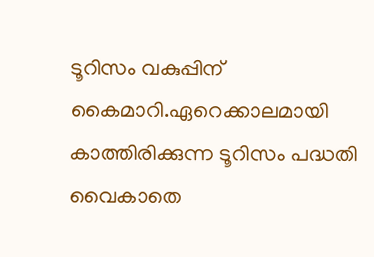ടൂറിസം വകുപ്പിന് കൈമാറി.ഏറെക്കാലമായി കാത്തിരിക്കുന്ന ടൂറിസം പദ്ധതി വൈകാതെ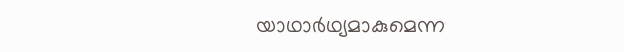യാഥാര്‍ഥ്യമാകുമെന്ന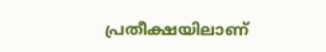പ്രതീക്ഷയിലാണ്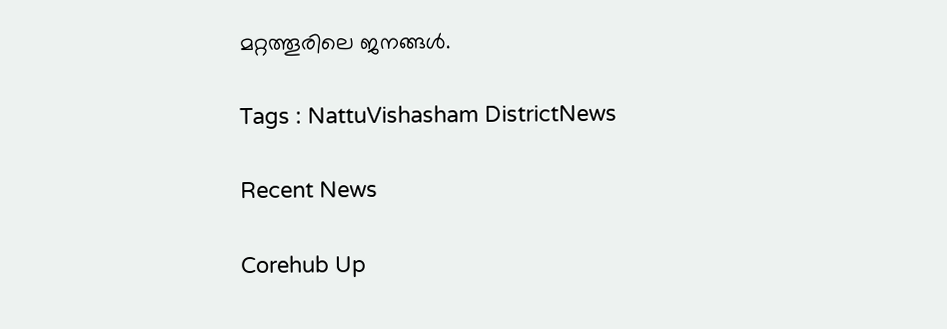മറ്റത്തൂരിലെ ജനങ്ങള്‍.

Tags : NattuVishasham DistrictNews

Recent News

Corehub Up